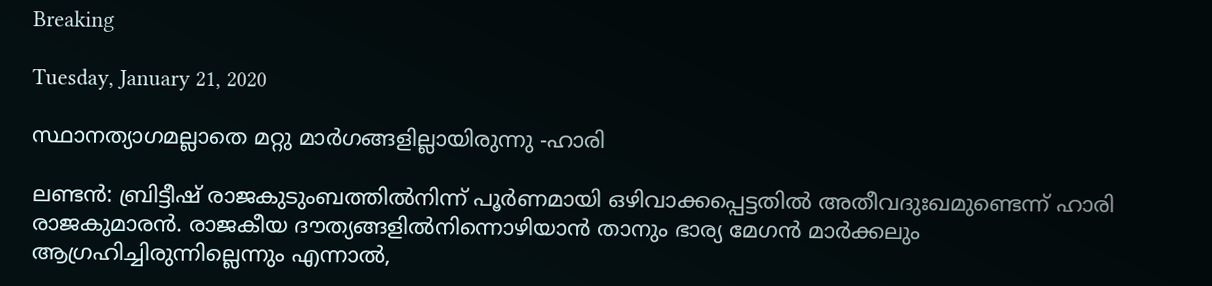Breaking

Tuesday, January 21, 2020

സ്ഥാനത്യാഗമല്ലാതെ മറ്റു മാർഗങ്ങളില്ലായിരുന്നു -ഹാരി

ലണ്ടൻ: ബ്രിട്ടീഷ് രാജകുടുംബത്തിൽനിന്ന് പൂർണമായി ഒഴിവാക്കപ്പെട്ടതിൽ അതീവദുഃഖമുണ്ടെന്ന് ഹാരി രാജകുമാരൻ. രാജകീയ ദൗത്യങ്ങളിൽനിന്നൊഴിയാൻ താനും ഭാര്യ മേഗൻ മാർക്കലും ആഗ്രഹിച്ചിരുന്നില്ലെന്നും എന്നാൽ,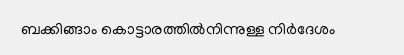ബക്കിങ്ങാം കൊട്ടാരത്തിൽനിന്നുള്ള നിർദേശം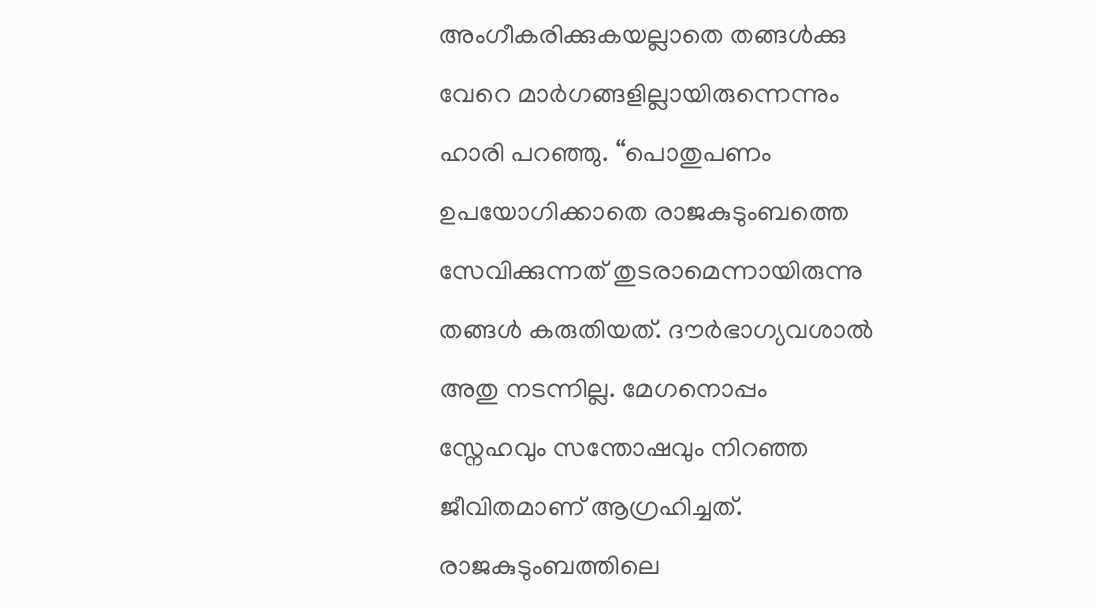അംഗീകരിക്കുകയല്ലാതെ തങ്ങൾക്കു വേറെ മാർഗങ്ങളില്ലായിരുന്നെന്നും ഹാരി പറഞ്ഞു. “പൊതുപണം ഉപയോഗിക്കാതെ രാജകുടുംബത്തെ സേവിക്കുന്നത് തുടരാമെന്നായിരുന്നു തങ്ങൾ കരുതിയത്. ദൗർഭാഗ്യവശാൽ അതു നടന്നില്ല. മേഗനൊപ്പം സ്നേഹവും സന്തോഷവും നിറഞ്ഞ ജീവിതമാണ് ആഗ്രഹിച്ചത്. രാജകുടുംബത്തിലെ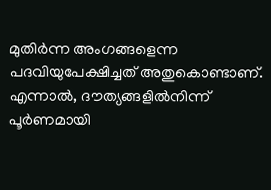മുതിർന്ന അംഗങ്ങളെന്ന പദവിയുപേക്ഷിച്ചത് അതുകൊണ്ടാണ്. എന്നാൽ, ദൗത്യങ്ങളിൽനിന്ന് പൂർണമായി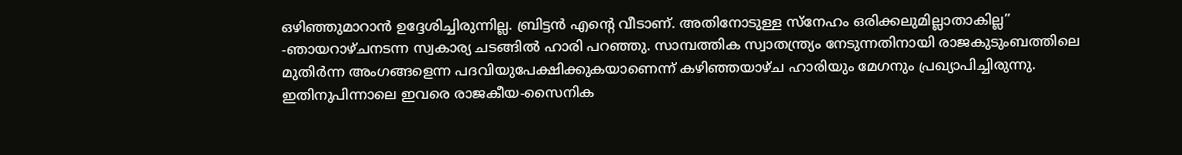ഒഴിഞ്ഞുമാറാൻ ഉദ്ദേശിച്ചിരുന്നില്ല. ബ്രിട്ടൻ എന്റെ വീടാണ്. അതിനോടുള്ള സ്നേഹം ഒരിക്കലുമില്ലാതാകില്ല” -ഞായറാഴ്ചനടന്ന സ്വകാര്യ ചടങ്ങിൽ ഹാരി പറഞ്ഞു. സാമ്പത്തിക സ്വാതന്ത്ര്യം നേടുന്നതിനായി രാജകുടുംബത്തിലെ മുതിർന്ന അംഗങ്ങളെന്ന പദവിയുപേക്ഷിക്കുകയാണെന്ന് കഴിഞ്ഞയാഴ്ച ഹാരിയും മേഗനും പ്രഖ്യാപിച്ചിരുന്നു. ഇതിനുപിന്നാലെ ഇവരെ രാജകീയ-സൈനിക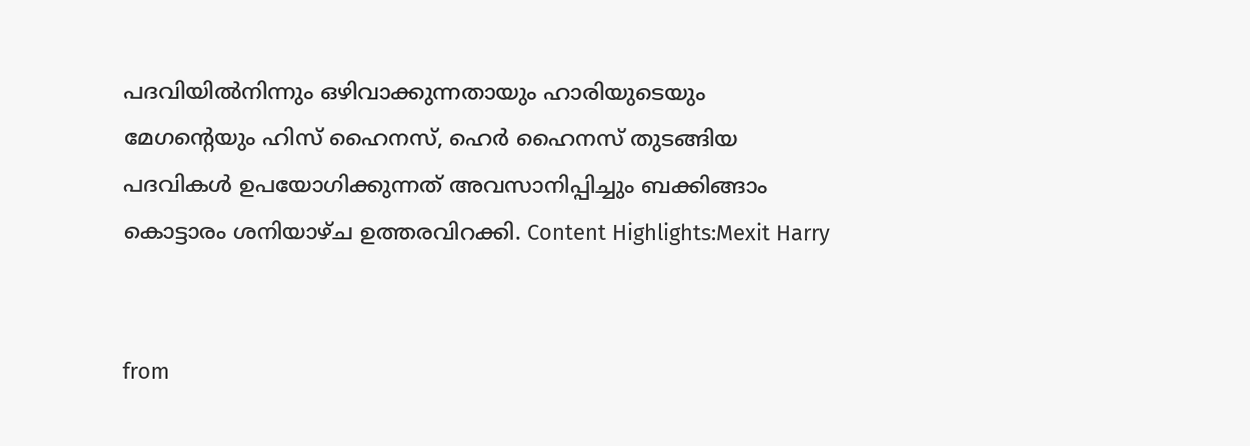പദവിയിൽനിന്നും ഒഴിവാക്കുന്നതായും ഹാരിയുടെയും മേഗന്റെയും ഹിസ് ഹൈനസ്, ഹെർ ഹൈനസ് തുടങ്ങിയ പദവികൾ ഉപയോഗിക്കുന്നത് അവസാനിപ്പിച്ചും ബക്കിങ്ങാം കൊട്ടാരം ശനിയാഴ്ച ഉത്തരവിറക്കി. Content Highlights:Mexit Harry


from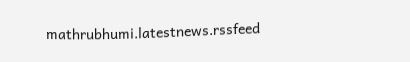mathrubhumi.latestnews.rssfeed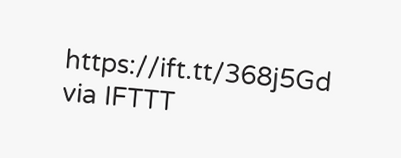https://ift.tt/368j5Gd
via IFTTT